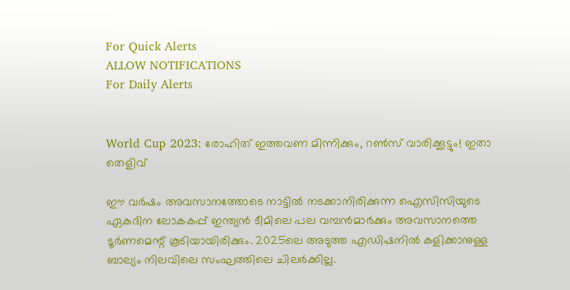For Quick Alerts
ALLOW NOTIFICATIONS
For Daily Alerts


World Cup 2023: രോഹിത് ഇത്തവണ മിന്നിക്കും, റണ്‍സ് വാരിക്കൂട്ടും! ഇതാ തെളിവ്

ഈ വര്‍ഷം അവസാനത്തോടെ നാട്ടില്‍ നടക്കാനിരിക്കുന്ന ഐസിസിയുടെ ഏകദിന ലോകകപ്പ് ഇന്ത്യന്‍ ടീമിലെ പല വമ്പന്‍മാര്‍ക്കും അവസാനത്തെ ടൂര്‍ണമെന്റ് കൂടിയായിരിക്കും. 2025ലെ അടുത്ത എഡിഷനില്‍ കളിക്കാനുള്ള ബാല്യം നിലവിലെ സംഘത്തിലെ ചിലര്‍ക്കില്ല.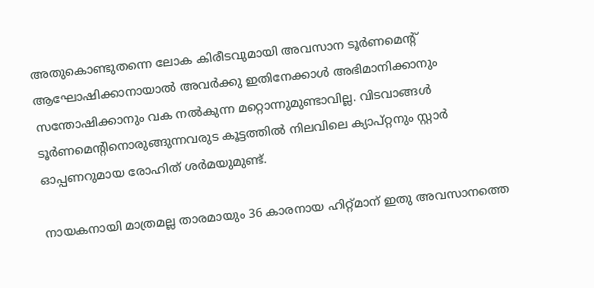അതുകൊണ്ടുതന്നെ ലോക കിരീടവുമായി അവസാന ടൂര്‍ണമെന്റ് ആഘോഷിക്കാനായാല്‍ അവര്‍ക്കു ഇതിനേക്കാള്‍ അഭിമാനിക്കാനും സന്തോഷിക്കാനും വക നല്‍കുന്ന മറ്റൊന്നുമുണ്ടാവില്ല. വിടവാങ്ങള്‍ ടൂര്‍ണമെന്റിനൊരുങ്ങുന്നവരുട കൂട്ടത്തില്‍ നിലവിലെ ക്യാപ്റ്റനും സ്റ്റാര്‍ ഓപ്പണറുമായ രോഹിത് ശര്‍മയുമുണ്ട്.

നായകനായി മാത്രമല്ല താരമായും 36 കാരനായ ഹിറ്റ്മാന് ഇതു അവസാനത്തെ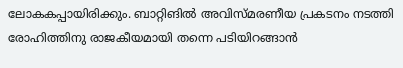ലോകകപ്പായിരിക്കും. ബാറ്റിങില്‍ അവിസ്മരണീയ പ്രകടനം നടത്തി രോഹിത്തിനു രാജകീയമായി തന്നെ പടിയിറങ്ങാന്‍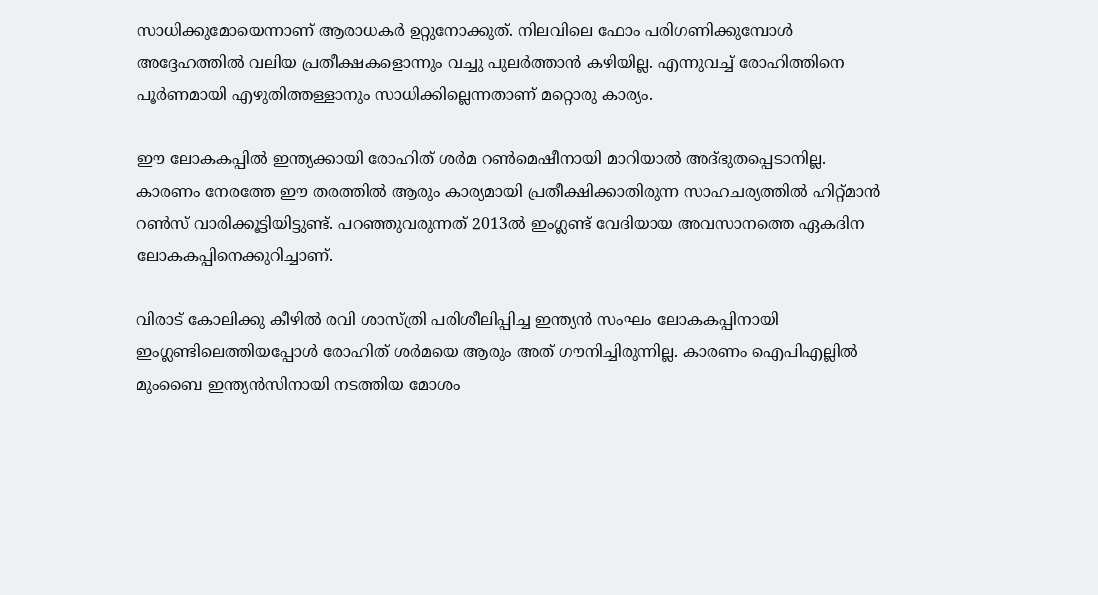സാധിക്കുമോയെന്നാണ് ആരാധകര്‍ ഉറ്റുനോക്കുത്. നിലവിലെ ഫോം പരിഗണിക്കുമ്പോള്‍ അദ്ദേഹത്തില്‍ വലിയ പ്രതീക്ഷകളൊന്നും വച്ചു പുലര്‍ത്താന്‍ കഴിയില്ല. എന്നുവച്ച് രോഹിത്തിനെ പൂര്‍ണമായി എഴുതിത്തള്ളാനും സാധിക്കില്ലെന്നതാണ് മറ്റൊരു കാര്യം.

ഈ ലോകകപ്പില്‍ ഇന്ത്യക്കായി രോഹിത് ശര്‍മ റണ്‍മെഷീനായി മാറിയാല്‍ അദ്ഭുതപ്പെടാനില്ല. കാരണം നേരത്തേ ഈ തരത്തില്‍ ആരും കാര്യമായി പ്രതീക്ഷിക്കാതിരുന്ന സാഹചര്യത്തില്‍ ഹിറ്റ്മാന്‍ റണ്‍സ് വാരിക്കൂട്ടിയിട്ടുണ്ട്. പറഞ്ഞുവരുന്നത് 2013ല്‍ ഇംഗ്ലണ്ട് വേദിയായ അവസാനത്തെ ഏകദിന ലോകകപ്പിനെക്കുറിച്ചാണ്.

വിരാട് കോലിക്കു കീഴില്‍ രവി ശാസ്ത്രി പരിശീലിപ്പിച്ച ഇന്ത്യന്‍ സംഘം ലോകകപ്പിനായി ഇംഗ്ലണ്ടിലെത്തിയപ്പോള്‍ രോഹിത് ശര്‍മയെ ആരും അത് ഗൗനിച്ചിരുന്നില്ല. കാരണം ഐപിഎല്ലില്‍ മുംബൈ ഇന്ത്യന്‍സിനായി നടത്തിയ മോശം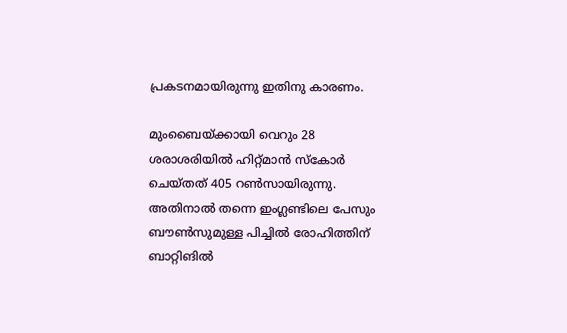പ്രകടനമായിരുന്നു ഇതിനു കാരണം.

മുംബൈയ്ക്കായി വെറും 28 ശരാശരിയില്‍ ഹിറ്റ്മാന്‍ സ്‌കോര്‍ ചെയ്തത് 405 റണ്‍സായിരുന്നു. അതിനാല്‍ തന്നെ ഇംഗ്ലണ്ടിലെ പേസും ബൗണ്‍സുമുള്ള പിച്ചില്‍ രോഹിത്തിന് ബാറ്റിങില്‍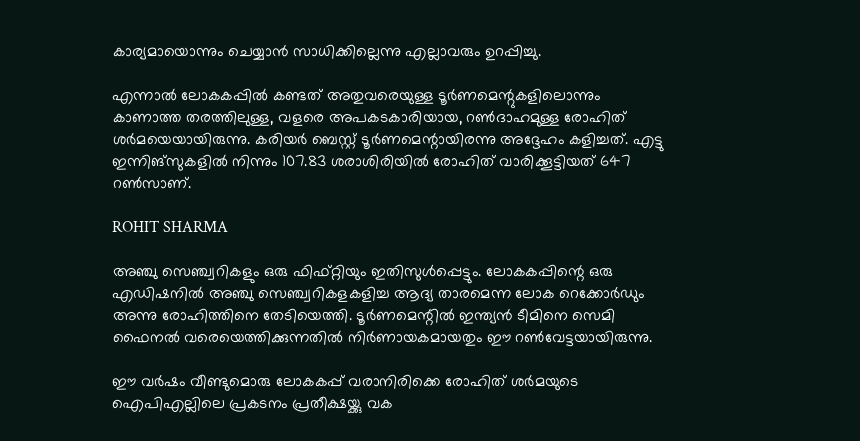കാര്യമായൊന്നും ചെയ്യാന്‍ സാധിക്കില്ലെന്നു എല്ലാവരും ഉറപ്പിച്ചു.

എന്നാല്‍ ലോകകപ്പില്‍ കണ്ടത് അതുവരെയുള്ള ടൂര്‍ണമെന്റുകളിലൊന്നും കാണാത്ത തരത്തിലുള്ള, വളരെ അപകടകാരിയായ, റണ്‍ദാഹമുള്ള രോഹിത് ശര്‍മയെയായിരുന്നു. കരിയര്‍ ബെസ്റ്റ് ടൂര്‍ണമെന്റായിരന്നു അദ്ദേഹം കളിച്ചത്. എട്ടു ഇന്നിങ്‌സുകളില്‍ നിന്നും 107.83 ശരാശിരിയില്‍ രോഹിത് വാരിക്കൂട്ടിയത് 647 റണ്‍സാണ്.

ROHIT SHARMA

അഞ്ചു സെഞ്ച്വറികളും ഒരു ഫിഫ്റ്റിയും ഇതിസുള്‍പ്പെട്ടും. ലോകകപ്പിന്റെ ഒരു എഡിഷനില്‍ അഞ്ചു സെഞ്ച്വറികളകളിച്ച ആദ്യ താരമെന്ന ലോക റെക്കോര്‍ഡും അന്നു രോഹിത്തിനെ തേടിയെത്തി. ടൂര്‍ണമെന്റില്‍ ഇന്ത്യന്‍ ടീമിനെ സെമി ഫൈനല്‍ വരെയെത്തിക്കുന്നതില്‍ നിര്‍ണായകമായതും ഈ റണ്‍വേട്ടയായിരുന്നു.

ഈ വര്‍ഷം വീണ്ടുമൊരു ലോകകപ്പ് വരാനിരിക്കെ രോഹിത് ശര്‍മയുടെ ഐപിഎല്ലിലെ പ്രകടനം പ്രതീക്ഷയ്ക്കു വക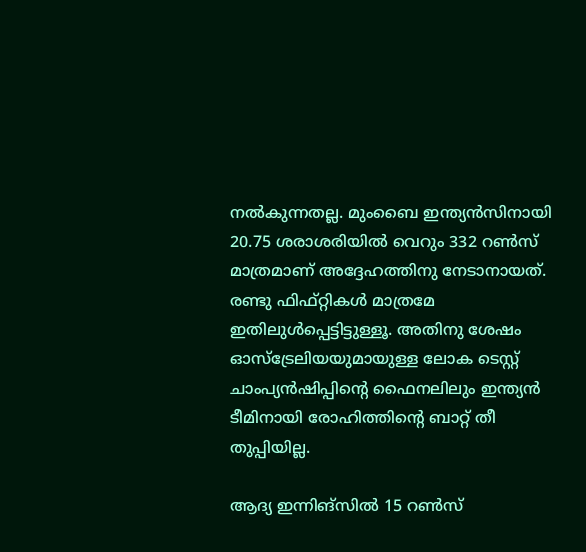നല്‍കുന്നതല്ല. മുംബൈ ഇന്ത്യന്‍സിനായി 20.75 ശരാശരിയില്‍ വെറും 332 റണ്‍സ് മാത്രമാണ് അദ്ദേഹത്തിനു നേടാനായത്. രണ്ടു ഫിഫ്റ്റികള്‍ മാത്രമേ ഇതിലുള്‍പ്പെട്ടിട്ടുള്ളൂ. അതിനു ശേഷം ഓസ്‌ട്രേലിയയുമായുള്ള ലോക ടെസ്റ്റ് ചാംപ്യന്‍ഷിപ്പിന്റെ ഫൈനലിലും ഇന്ത്യന്‍ ടീമിനായി രോഹിത്തിന്റെ ബാറ്റ് തീ തുപ്പിയില്ല.

ആദ്യ ഇന്നിങ്‌സില്‍ 15 റണ്‍സ്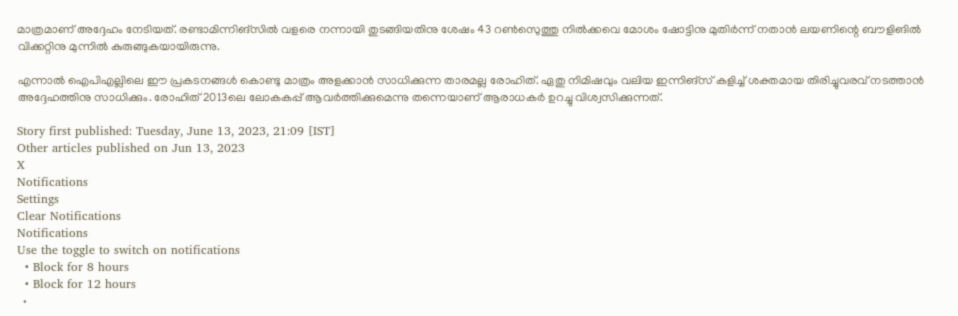മാത്രമാണ് അദ്ദേഹം നേടിയത്. രണ്ടാമിന്നിങ്‌സില്‍ വളരെ നന്നായി തുടങ്ങിയതിനു ശേഷം 43 റണ്‍സെുത്തു നില്‍ക്കവെ മോശം ഷോട്ടിനു മുതിര്‍ന്ന് നതാന്‍ ലയണിന്റെ ബൗളിങില്‍ വിക്കറ്റിനു മുന്നില്‍ കുരുങ്ങുകയായിരുന്നു.

എന്നാല്‍ ഐപിഎല്ലിലെ ഈ പ്രകടനങ്ങള്‍ കൊണ്ടു മാത്രം അളക്കാന്‍ സാധിക്കുന്ന താരമല്ല രോഹിത്. ഏതു നിമിഷവും വലിയ ഇന്നിങ്‌സ് കളിച്ച് ശക്തമായ തിരിച്ചുവരവ് നടത്താന്‍ അദ്ദേഹത്തിനു സാധിക്കും. രോഹിത് 2013ലെ ലോകകപ്പ് ആവര്‍ത്തിക്കുമെന്നു തന്നെയാണ് ആരാധകര്‍ ഉറച്ചു വിശ്വസിക്കുന്നത്.

Story first published: Tuesday, June 13, 2023, 21:09 [IST]
Other articles published on Jun 13, 2023
X
Notifications
Settings
Clear Notifications
Notifications
Use the toggle to switch on notifications
  • Block for 8 hours
  • Block for 12 hours
  •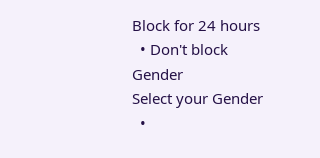Block for 24 hours
  • Don't block
Gender
Select your Gender
  •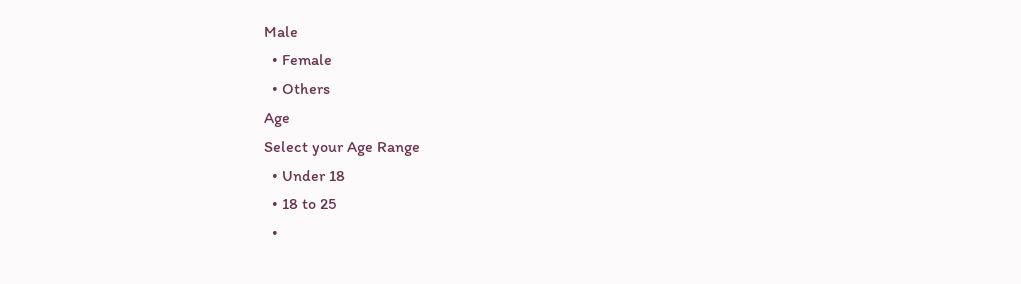Male
  • Female
  • Others
Age
Select your Age Range
  • Under 18
  • 18 to 25
  •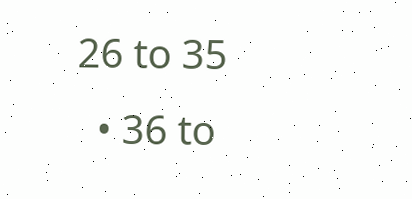26 to 35
  • 36 to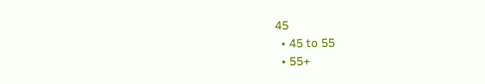45
  • 45 to 55
  • 55+